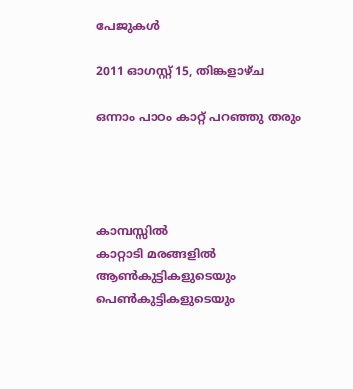പേജുകള്‍‌

2011 ഓഗസ്റ്റ് 15, തിങ്കളാഴ്‌ച

ഒന്നാം പാഠം കാറ്റ് പറഞ്ഞു തരും




കാമ്പസ്സില്‍
കാറ്റാടി മരങ്ങളില്‍
ആണ്‍കുട്ടികളുടെയും
പെണ്‍കുട്ടികളുടെയും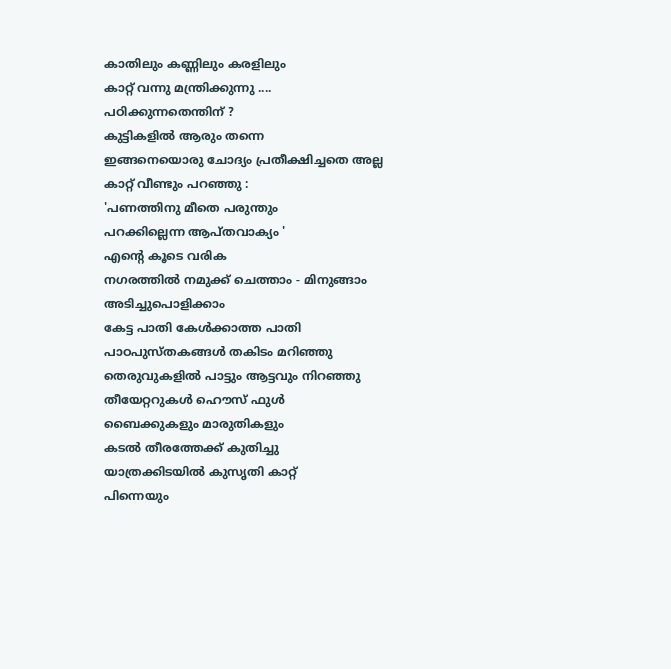കാതിലും കണ്ണിലും കരളിലും
കാറ്റ് വന്നു മന്ത്രിക്കുന്നു ....
പഠിക്കുന്നതെന്തിന് ?
കുട്ടികളില്‍ ആരും തന്നെ
ഇങ്ങനെയൊരു ചോദ്യം പ്രതീക്ഷിച്ചതെ അല്ല
കാറ്റ് വീണ്ടും പറഞ്ഞു :
'പണത്തിനു മീതെ പരുന്തും
പറക്കില്ലെന്ന ആപ്തവാക്യം '
എന്റെ കൂടെ വരിക
നഗരത്തില്‍ നമുക്ക് ചെത്താം - മിനുങ്ങാം
അടിച്ചുപൊളിക്കാം
കേട്ട പാതി കേള്‍ക്കാത്ത പാതി
പാഠപുസ്തകങ്ങള്‍ തകിടം മറിഞ്ഞു
തെരുവുകളില്‍ പാട്ടും ആട്ടവും നിറഞ്ഞു
തീയേറ്ററുകള്‍ ഹൌസ് ഫുള്‍
ബൈക്കുകളും മാരുതികളും
കടല്‍ തീരത്തേക്ക് കുതിച്ചു
യാത്രക്കിടയില്‍ കുസൃതി കാറ്റ്
പിന്നെയും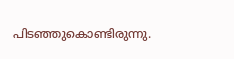പിടഞ്ഞുകൊണ്ടിരുന്നു.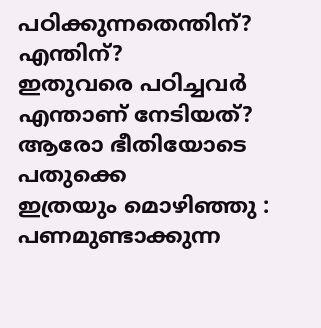പഠിക്കുന്നതെന്തിന്? എന്തിന്?
ഇതുവരെ പഠിച്ചവര്‍
എന്താണ് നേടിയത്?
ആരോ ഭീതിയോടെ പതുക്കെ
ഇത്രയും മൊഴിഞ്ഞു :
പണമുണ്ടാക്കുന്ന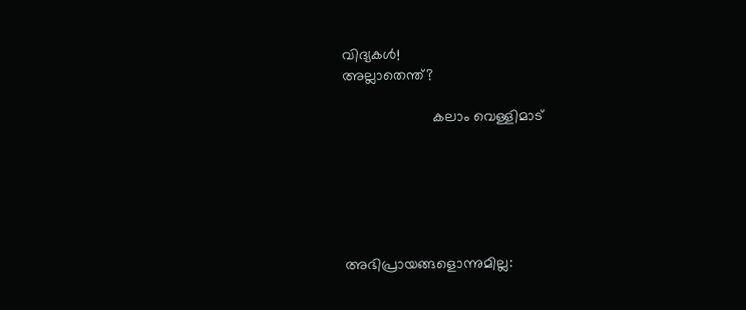വിദ്യകള്‍!
അല്ലാതെന്ത്?

                      കലാം വെള്ളിമാട്‌






അഭിപ്രായങ്ങളൊന്നുമില്ല: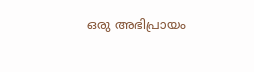ഒരു അഭിപ്രായം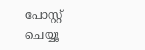പോസ്റ്റ് ചെയ്യൂ